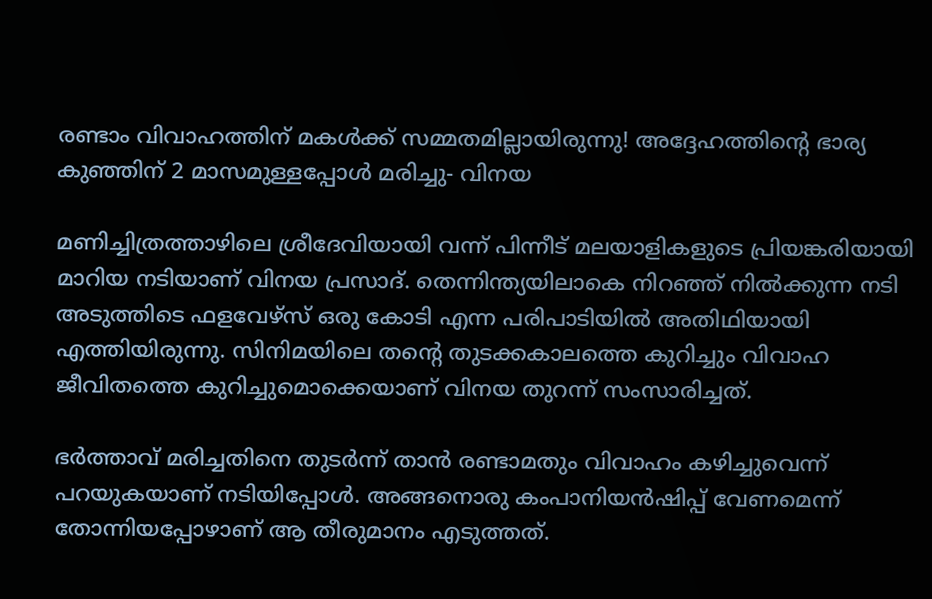രണ്ടാം വിവാഹത്തിന് മകൾക്ക് സമ്മതമില്ലായിരുന്നു! അദ്ദേഹത്തിന്റെ ഭാര്യ കുഞ്ഞിന് 2 മാസമുള്ളപ്പോള്‍ മരിച്ചു- വിനയ

മണിച്ചിത്രത്താഴിലെ ശ്രീദേവിയായി വന്ന് പിന്നീട് മലയാളികളുടെ പ്രിയങ്കരിയായി മാറിയ നടിയാണ് വിനയ പ്രസാദ്. തെന്നിന്ത്യയിലാകെ നിറഞ്ഞ് നില്‍ക്കുന്ന നടി അടുത്തിടെ ഫളവേഴ്‌സ് ഒരു കോടി എന്ന പരിപാടിയില്‍ അതിഥിയായി എത്തിയിരുന്നു. സിനിമയിലെ തന്റെ തുടക്കകാലത്തെ കുറിച്ചും വിവാഹ ജീവിതത്തെ കുറിച്ചുമൊക്കെയാണ് വിനയ തുറന്ന് സംസാരിച്ചത്.

ഭര്‍ത്താവ് മരിച്ചതിനെ തുടര്‍ന്ന് താന്‍ രണ്ടാമതും വിവാഹം കഴിച്ചുവെന്ന് പറയുകയാണ് നടിയിപ്പോള്‍. അങ്ങനൊരു കംപാനിയന്‍ഷിപ്പ് വേണമെന്ന് തോന്നിയപ്പോഴാണ് ആ തീരുമാനം എടുത്തത്.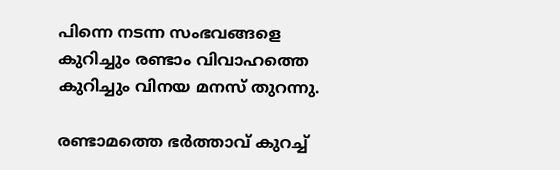പിന്നെ നടന്ന സംഭവങ്ങളെ കുറിച്ചും രണ്ടാം വിവാഹത്തെ കുറിച്ചും വിനയ മനസ് തുറന്നു.

രണ്ടാമത്തെ ഭർത്താവ് കുറച്ച്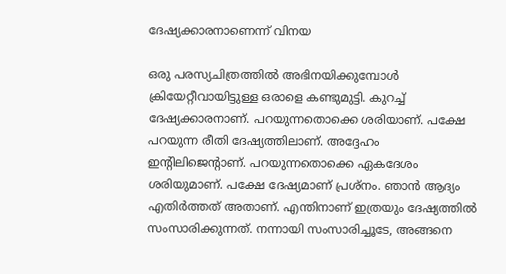ദേഷ്യക്കാരനാണെന്ന് വിനയ

ഒരു പരസ്യചിത്രത്തില്‍ അഭിനയിക്കുമ്പോള്‍ ക്രിയേറ്റീവായിട്ടുള്ള ഒരാളെ കണ്ടുമുട്ടി. കുറച്ച് ദേഷ്യക്കാരനാണ്. പറയുന്നതൊക്കെ ശരിയാണ്. പക്ഷേ പറയുന്ന രീതി ദേഷ്യത്തിലാണ്. അദ്ദേഹം ഇന്റിലിജെന്റാണ്. പറയുന്നതൊക്കെ ഏകദേശം ശരിയുമാണ്. പക്ഷേ ദേഷ്യമാണ് പ്രശ്‌നം. ഞാന്‍ ആദ്യം എതിര്‍ത്തത് അതാണ്. എന്തിനാണ് ഇത്രയും ദേഷ്യത്തില്‍ സംസാരിക്കുന്നത്. നന്നായി സംസാരിച്ചൂടേ, അങ്ങനെ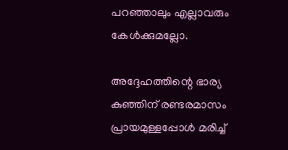പറഞ്ഞാലും എല്ലാവരും കേള്‍ക്കുമല്ലോ.

അദ്ദേഹത്തിന്റെ ഭാര്യ കുഞ്ഞിന് രണ്ടരമാസം പ്രായമുള്ളപ്പോള്‍ മരിച്ച്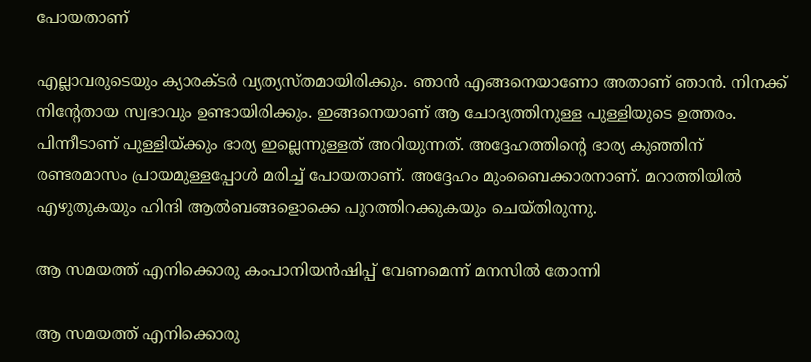പോയതാണ്

എല്ലാവരുടെയും ക്യാരക്ടര്‍ വ്യത്യസ്തമായിരിക്കും. ഞാന്‍ എങ്ങനെയാണോ അതാണ് ഞാന്‍. നിനക്ക് നിന്റേതായ സ്വഭാവും ഉണ്ടായിരിക്കും. ഇങ്ങനെയാണ് ആ ചോദ്യത്തിനുള്ള പുള്ളിയുടെ ഉത്തരം. പിന്നീടാണ് പുള്ളിയ്ക്കും ഭാര്യ ഇല്ലെന്നുള്ളത് അറിയുന്നത്. അദ്ദേഹത്തിന്റെ ഭാര്യ കുഞ്ഞിന് രണ്ടരമാസം പ്രായമുള്ളപ്പോള്‍ മരിച്ച് പോയതാണ്. അദ്ദേഹം മുംബൈക്കാരനാണ്. മറാത്തിയില്‍ എഴുതുകയും ഹിന്ദി ആല്‍ബങ്ങളൊക്കെ പുറത്തിറക്കുകയും ചെയ്തിരുന്നു.

ആ സമയത്ത് എനിക്കൊരു കംപാനിയന്‍ഷിപ്പ് വേണമെന്ന് മനസില്‍ തോന്നി

ആ സമയത്ത് എനിക്കൊരു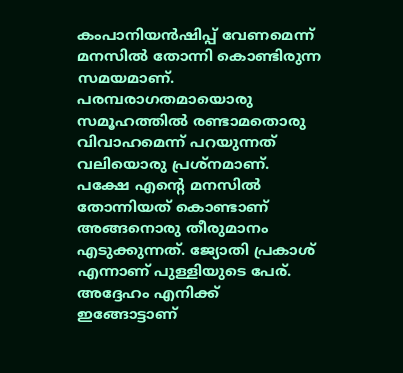കംപാനിയന്‍ഷിപ്പ് വേണമെന്ന് മനസില്‍ തോന്നി കൊണ്ടിരുന്ന സമയമാണ്. പരമ്പരാഗതമായൊരു സമൂഹത്തില്‍ രണ്ടാമതൊരു വിവാഹമെന്ന് പറയുന്നത് വലിയൊരു പ്രശ്‌നമാണ്. പക്ഷേ എന്റെ മനസില്‍ തോന്നിയത് കൊണ്ടാണ് അങ്ങനൊരു തീരുമാനം എടുക്കുന്നത്. ജ്യോതി പ്രകാശ് എന്നാണ് പുള്ളിയുടെ പേര്. അദ്ദേഹം എനിക്ക് ഇങ്ങോട്ടാണ്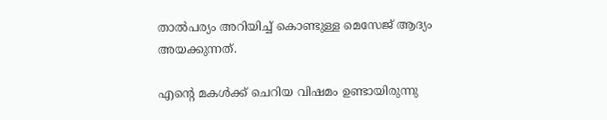താല്‍പര്യം അറിയിച്ച് കൊണ്ടുള്ള മെസേജ് ആദ്യം അയക്കുന്നത്.

എന്റെ മകള്‍ക്ക് ചെറിയ വിഷമം ഉണ്ടായിരുന്നു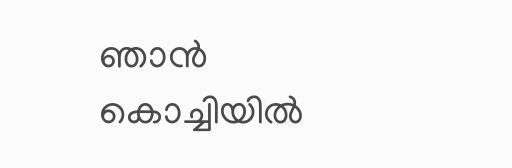ഞാന്‍ കൊച്ചിയില്‍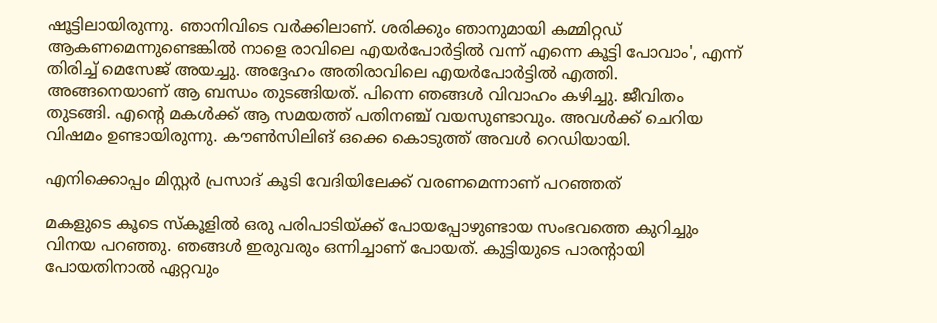ഷൂട്ടിലായിരുന്നു. ഞാനിവിടെ വര്‍ക്കിലാണ്. ശരിക്കും ഞാനുമായി കമ്മിറ്റഡ് ആകണമെന്നുണ്ടെങ്കില്‍ നാളെ രാവിലെ എയര്‍പോര്‍ട്ടില്‍ വന്ന് എന്നെ കൂട്ടി പോവാം', എന്ന് തിരിച്ച് മെസേജ് അയച്ചു. അദ്ദേഹം അതിരാവിലെ എയര്‍പോര്‍ട്ടില്‍ എത്തി. അങ്ങനെയാണ് ആ ബന്ധം തുടങ്ങിയത്. പിന്നെ ഞങ്ങള്‍ വിവാഹം കഴിച്ചു. ജീവിതം തുടങ്ങി. എന്റെ മകള്‍ക്ക് ആ സമയത്ത് പതിനഞ്ച് വയസുണ്ടാവും. അവള്‍ക്ക് ചെറിയ വിഷമം ഉണ്ടായിരുന്നു. കൗണ്‍സിലിങ് ഒക്കെ കൊടുത്ത് അവള്‍ റെഡിയായി.

എനിക്കൊപ്പം മിസ്റ്റര്‍ പ്രസാദ് കൂടി വേദിയിലേക്ക് വരണമെന്നാണ് പറഞ്ഞത്

മകളുടെ കൂടെ സ്‌കൂളില്‍ ഒരു പരിപാടിയ്ക്ക് പോയപ്പോഴുണ്ടായ സംഭവത്തെ കുറിച്ചും വിനയ പറഞ്ഞു. ഞങ്ങള്‍ ഇരുവരും ഒന്നിച്ചാണ് പോയത്. കുട്ടിയുടെ പാരന്റായി പോയതിനാല്‍ ഏറ്റവും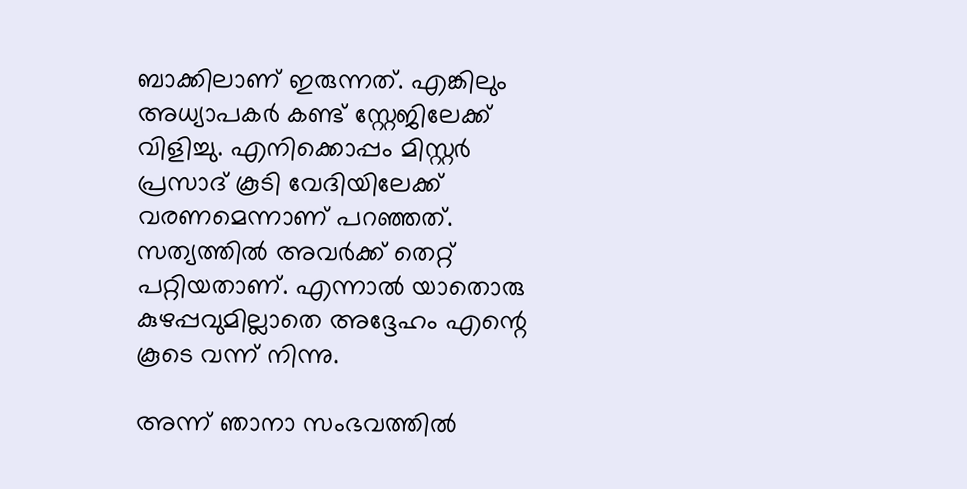ബാക്കിലാണ് ഇരുന്നത്. എങ്കിലും അധ്യാപകര്‍ കണ്ട് സ്റ്റേജിലേക്ക് വിളിച്ചു. എനിക്കൊപ്പം മിസ്റ്റര്‍ പ്രസാദ് കൂടി വേദിയിലേക്ക് വരണമെന്നാണ് പറഞ്ഞത്. സത്യത്തില്‍ അവര്‍ക്ക് തെറ്റ് പറ്റിയതാണ്. എന്നാല്‍ യാതൊരു കുഴപ്പവുമില്ലാതെ അദ്ദേഹം എന്റെ കൂടെ വന്ന് നിന്നു.

അന്ന് ഞാനാ സംഭവത്തില്‍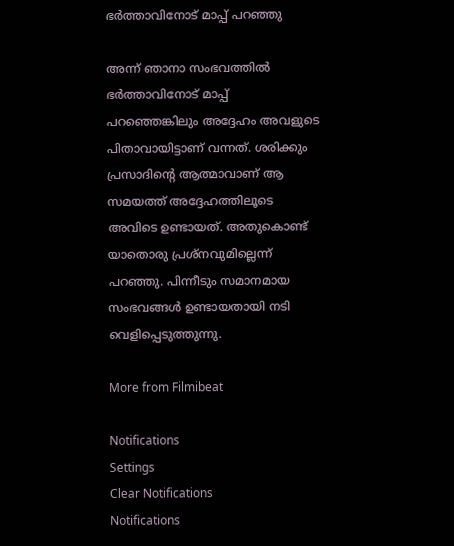ഭര്‍ത്താവിനോട് മാപ്പ് പറഞ്ഞു

അന്ന് ഞാനാ സംഭവത്തില്‍ ഭര്‍ത്താവിനോട് മാപ്പ് പറഞ്ഞെങ്കിലും അദ്ദേഹം അവളുടെ പിതാവായിട്ടാണ് വന്നത്. ശരിക്കും പ്രസാദിന്റെ ആത്മാവാണ് ആ സമയത്ത് അദ്ദേഹത്തിലൂടെ അവിടെ ഉണ്ടായത്. അതുകൊണ്ട് യാതൊരു പ്രശ്‌നവുമില്ലെന്ന് പറഞ്ഞു. പിന്നീടും സമാനമായ സംഭവങ്ങള്‍ ഉണ്ടായതായി നടി വെളിപ്പെടുത്തുന്നു.

More from Filmibeat

Notifications
Settings
Clear Notifications
Notifications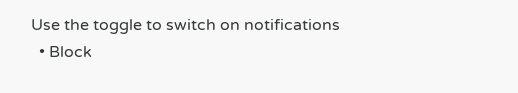Use the toggle to switch on notifications
  • Block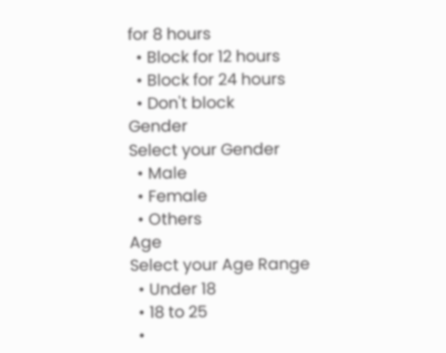for 8 hours
  • Block for 12 hours
  • Block for 24 hours
  • Don't block
Gender
Select your Gender
  • Male
  • Female
  • Others
Age
Select your Age Range
  • Under 18
  • 18 to 25
  •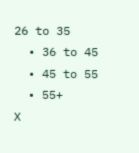26 to 35
  • 36 to 45
  • 45 to 55
  • 55+
X